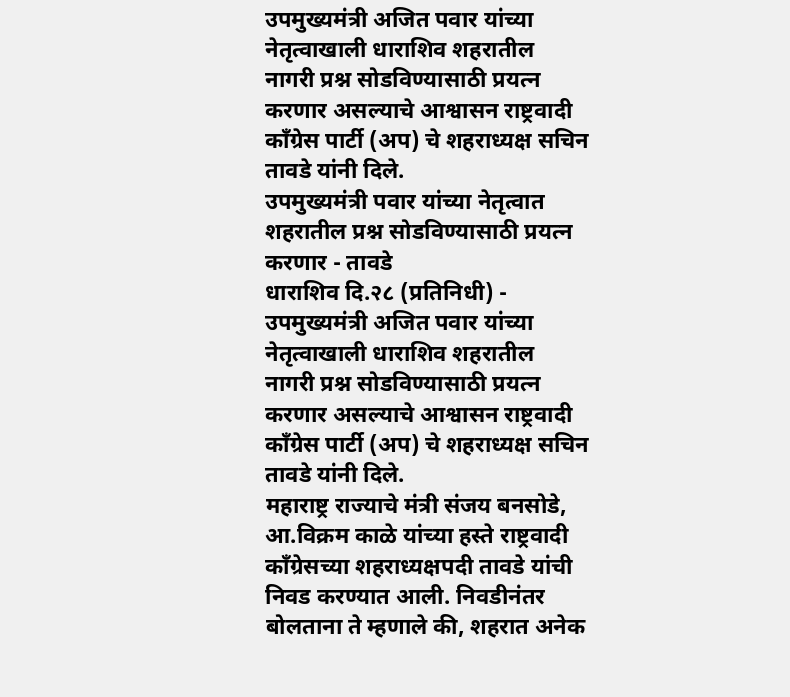उपमुख्यमंत्री अजित पवार यांच्या नेतृत्वाखाली धाराशिव शहरातील नागरी प्रश्न सोडविण्यासाठी प्रयत्न करणार असल्याचे आश्वासन राष्ट्रवादी काँग्रेस पार्टी (अप) चे शहराध्यक्ष सचिन तावडे यांनी दिले.
उपमुख्यमंत्री पवार यांच्या नेतृत्वात शहरातील प्रश्न सोडविण्यासाठी प्रयत्न करणार - तावडे
धाराशिव दि.२८ (प्रतिनिधी) - उपमुख्यमंत्री अजित पवार यांच्या नेतृत्वाखाली धाराशिव शहरातील नागरी प्रश्न सोडविण्यासाठी प्रयत्न करणार असल्याचे आश्वासन राष्ट्रवादी काँग्रेस पार्टी (अप) चे शहराध्यक्ष सचिन तावडे यांनी दिले.
महाराष्ट्र राज्याचे मंत्री संजय बनसोडे, आ.विक्रम काळे यांच्या हस्ते राष्ट्रवादी काँग्रेसच्या शहराध्यक्षपदी तावडे यांची निवड करण्यात आली. निवडीनंतर बोलताना ते म्हणाले की, शहरात अनेक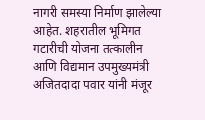नागरी समस्या निर्माण झालेल्या आहेत. शहरातील भूमिगत गटारीची योजना तत्कालीन आणि विद्यमान उपमुख्यमंत्री अजितदादा पवार यांनी मंजूर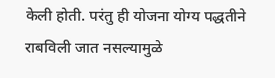केली होती. परंतु ही योजना योग्य पद्धतीने राबविली जात नसल्यामुळे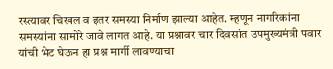रस्त्यावर चिखल व इतर समस्या निर्माण झाल्या आहेत. म्हणून नागरिकांना समस्यांना सामोरे जावे लागत आहे. या प्रश्नावर चार दिवसांत उपमुख्यमंत्री पवार यांची भेट घेऊन हा प्रश्न मार्गी लावण्याचा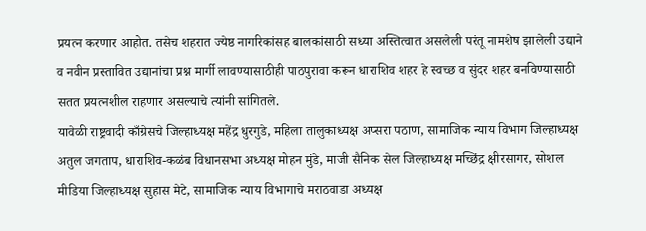प्रयत्न करणार आहोत. तसेच शहरात ज्येष्ठ नागरिकांसह बालकांसाठी सध्या अस्तित्वात असलेली परंतू नामशेष झालेली उद्याने व नवीन प्रस्तावित उद्यानांचा प्रश्न मार्गी लावण्यासाठीही पाठपुरावा करून धाराशिव शहर हे स्वच्छ व सुंदर शहर बनविण्यासाठी सतत प्रयत्नशील राहणार असल्याचे त्यांनी सांगितले.
यावेळी राष्ट्रवादी काँग्रेसचे जिल्हाध्यक्ष महेंद्र धुरगुडे, महिला तालुकाध्यक्ष अप्सरा पठाण, सामाजिक न्याय विभाग जिल्हाध्यक्ष अतुल जगताप, धाराशिव-कळंब विधानसभा अध्यक्ष मोहन मुंडे, माजी सैनिक सेल जिल्हाध्यक्ष मच्छिंद्र क्षीरसागर, सोशल मीडिया जिल्हाध्यक्ष सुहास मेटे, सामाजिक न्याय विभागाचे मराठवाडा अध्यक्ष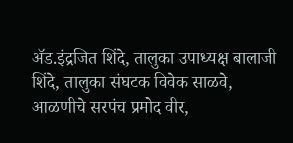ॲड.इंद्रजित शिंदे, तालुका उपाध्यक्ष बालाजी शिंदे, तालुका संघटक विवेक साळवे, आळणीचे सरपंच प्रमोद वीर,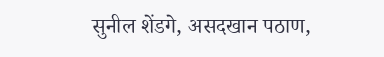सुनील शेंडगे, असदखान पठाण,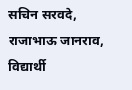सचिन सरवदे, राजाभाऊ जानराव, विद्यार्थी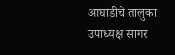आघाडीचे तालुका उपाध्यक्ष सागर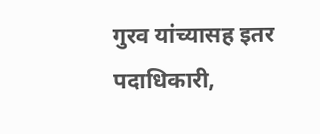गुरव यांच्यासह इतर पदाधिकारी,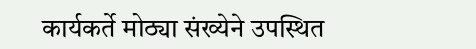कार्यकर्ते मोठ्या संख्येने उपस्थित